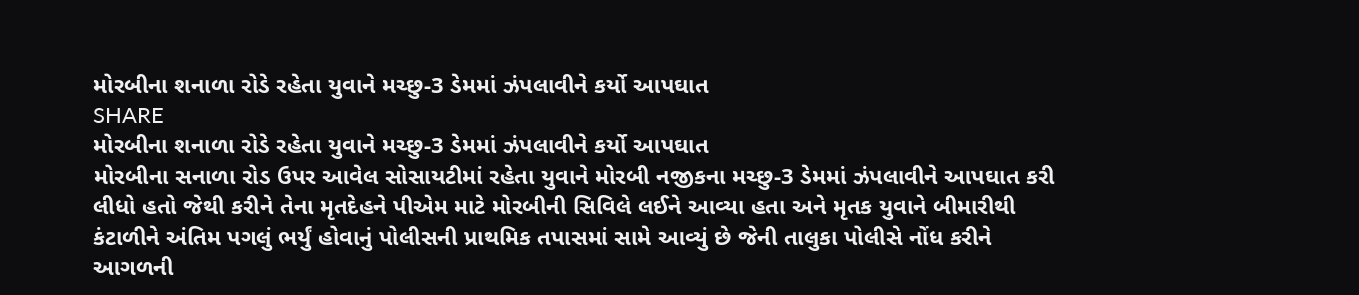મોરબીના શનાળા રોડે રહેતા યુવાને મચ્છુ-3 ડેમમાં ઝંપલાવીને કર્યો આપઘાત
SHARE
મોરબીના શનાળા રોડે રહેતા યુવાને મચ્છુ-3 ડેમમાં ઝંપલાવીને કર્યો આપઘાત
મોરબીના સનાળા રોડ ઉપર આવેલ સોસાયટીમાં રહેતા યુવાને મોરબી નજીકના મચ્છુ-3 ડેમમાં ઝંપલાવીને આપઘાત કરી લીધો હતો જેથી કરીને તેના મૃતદેહને પીએમ માટે મોરબીની સિવિલે લઈને આવ્યા હતા અને મૃતક યુવાને બીમારીથી કંટાળીને અંતિમ પગલું ભર્યું હોવાનું પોલીસની પ્રાથમિક તપાસમાં સામે આવ્યું છે જેની તાલુકા પોલીસે નોંધ કરીને આગળની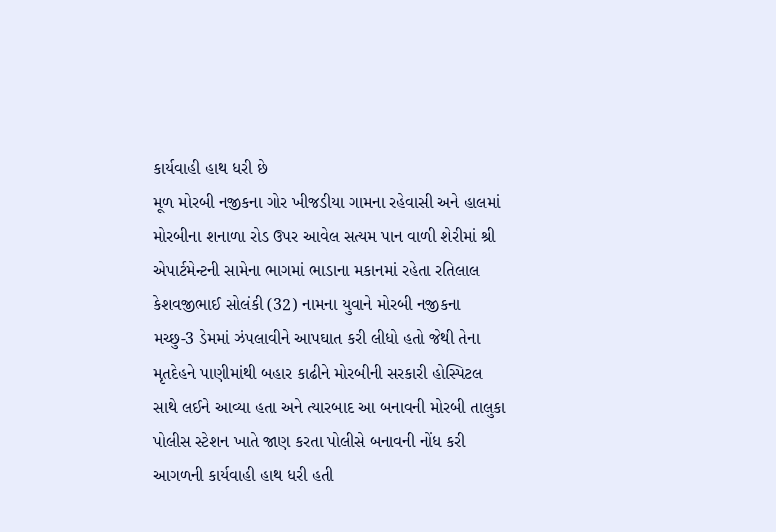કાર્યવાહી હાથ ધરી છે
મૂળ મોરબી નજીકના ગોર ખીજડીયા ગામના રહેવાસી અને હાલમાં મોરબીના શનાળા રોડ ઉપર આવેલ સત્યમ પાન વાળી શેરીમાં શ્રી એપાર્ટમેન્ટની સામેના ભાગમાં ભાડાના મકાનમાં રહેતા રતિલાલ કેશવજીભાઈ સોલંકી (32) નામના યુવાને મોરબી નજીકના મચ્છુ-3 ડેમમાં ઝંપલાવીને આપઘાત કરી લીધો હતો જેથી તેના મૃતદેહને પાણીમાંથી બહાર કાઢીને મોરબીની સરકારી હોસ્પિટલ સાથે લઈને આવ્યા હતા અને ત્યારબાદ આ બનાવની મોરબી તાલુકા પોલીસ સ્ટેશન ખાતે જાણ કરતા પોલીસે બનાવની નોંધ કરી આગળની કાર્યવાહી હાથ ધરી હતી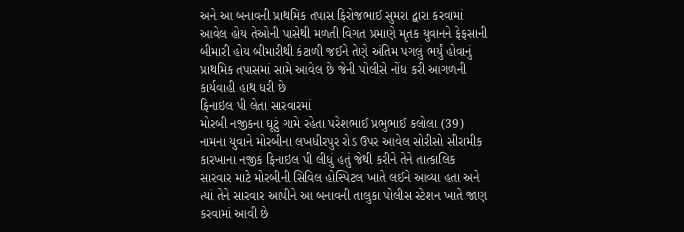અને આ બનાવની પ્રાથમિક તપાસ ફિરોજભાઈ સુમરા દ્વારા કરવામાં આવેલ હોય તેઓની પાસેથી મળતી વિગત પ્રમાણે મૃતક યુવાનને ફેફસાની બીમારી હોય બીમારીથી કંટાળી જઈને તેણે અંતિમ પગલું ભર્યું હોવાનું પ્રાથમિક તપાસમાં સામે આવેલ છે જેની પોલીસે નોંધ કરી આગળની કાર્યવાહી હાથ ધરી છે
ફિનાઇલ પી લેતા સારવારમાં
મોરબી નજીકના ઘૂટું ગામે રહેતા પરેશભાઈ પ્રભુભાઈ કલોલા (39) નામના યુવાને મોરબીના લખધીરપુર રોડ ઉપર આવેલ સોરીસો સીરામીક કારખાના નજીક ફિનાઇલ પી લીધું હતું જેથી કરીને તેને તાત્કાલિક સારવાર માટે મોરબીની સિવિલ હોસ્પિટલ ખાતે લઈને આવ્યા હતા અને ત્યાં તેને સારવાર આપીને આ બનાવની તાલુકા પોલીસ સ્ટેશન ખાતે જાણ કરવામાં આવી છે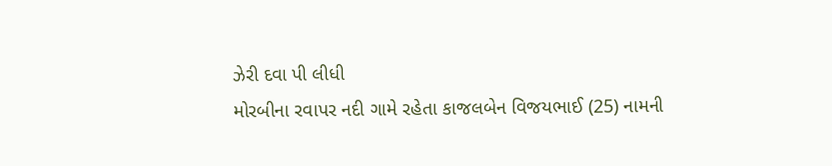ઝેરી દવા પી લીધી
મોરબીના રવાપર નદી ગામે રહેતા કાજલબેન વિજયભાઈ (25) નામની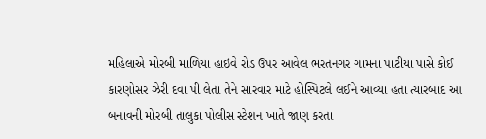મહિલાએ મોરબી માળિયા હાઇવે રોડ ઉપર આવેલ ભરતનગર ગામના પાટીયા પાસે કોઈ કારણોસર ઝેરી દવા પી લેતા તેને સારવાર માટે હોસ્પિટલે લઈને આવ્યા હતા ત્યારબાદ આ બનાવની મોરબી તાલુકા પોલીસ સ્ટેશન ખાતે જાણ કરતા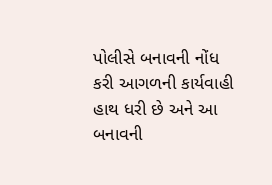પોલીસે બનાવની નોંધ કરી આગળની કાર્યવાહી હાથ ધરી છે અને આ બનાવની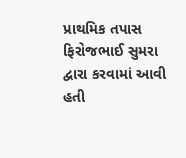પ્રાથમિક તપાસ ફિરોજભાઈ સુમરા દ્વારા કરવામાં આવી હતી